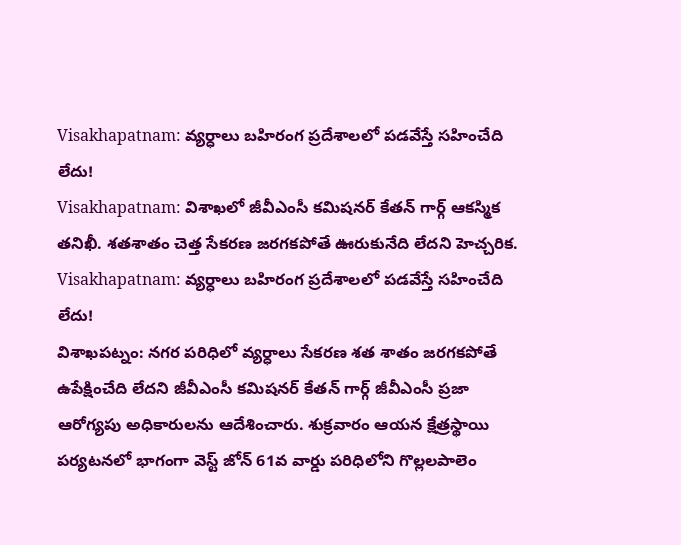Visakhapatnam: వ్యర్ధాలు బహిరంగ ప్రదేశాలలో పడవేస్తే సహించేది లేదు!
Visakhapatnam: విశాఖలో జీవీఎంసీ కమిషనర్ కేతన్ గార్గ్ ఆకస్మిక తనిఖీ. శతశాతం చెత్త సేకరణ జరగకపోతే ఊరుకునేది లేదని హెచ్చరిక.
Visakhapatnam: వ్యర్ధాలు బహిరంగ ప్రదేశాలలో పడవేస్తే సహించేది లేదు!
విశాఖపట్నం: నగర పరిధిలో వ్యర్ధాలు సేకరణ శత శాతం జరగకపోతే ఉపేక్షించేది లేదని జీవీఎంసీ కమిషనర్ కేతన్ గార్గ్ జీవీఎంసీ ప్రజా ఆరోగ్యపు అధికారులను ఆదేశించారు. శుక్రవారం ఆయన క్షేత్రస్థాయి పర్యటనలో భాగంగా వెస్ట్ జోన్ 61వ వార్డు పరిధిలోని గొల్లలపాలెం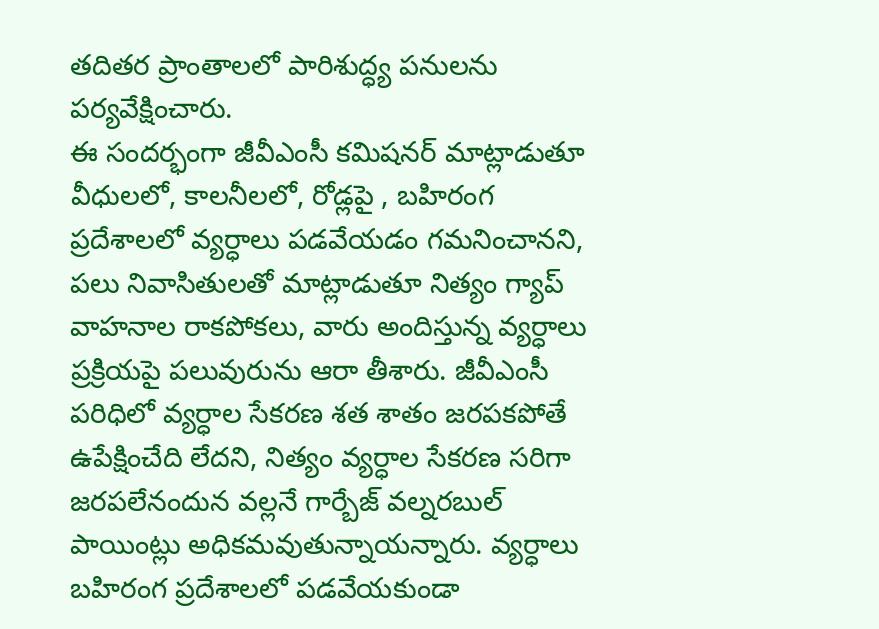తదితర ప్రాంతాలలో పారిశుద్ధ్య పనులను పర్యవేక్షించారు.
ఈ సందర్భంగా జీవీఎంసీ కమిషనర్ మాట్లాడుతూ వీధులలో, కాలనీలలో, రోడ్లపై , బహిరంగ ప్రదేశాలలో వ్యర్ధాలు పడవేయడం గమనించానని, పలు నివాసితులతో మాట్లాడుతూ నిత్యం గ్యాప్ వాహనాల రాకపోకలు, వారు అందిస్తున్న వ్యర్ధాలు ప్రక్రియపై పలువురును ఆరా తీశారు. జీవీఎంసీ పరిధిలో వ్యర్ధాల సేకరణ శత శాతం జరపకపోతే ఉపేక్షించేది లేదని, నిత్యం వ్యర్ధాల సేకరణ సరిగా జరపలేనందున వల్లనే గార్బేజ్ వల్నరబుల్ పాయింట్లు అధికమవుతున్నాయన్నారు. వ్యర్ధాలు బహిరంగ ప్రదేశాలలో పడవేయకుండా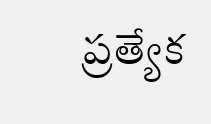ప్రత్యేక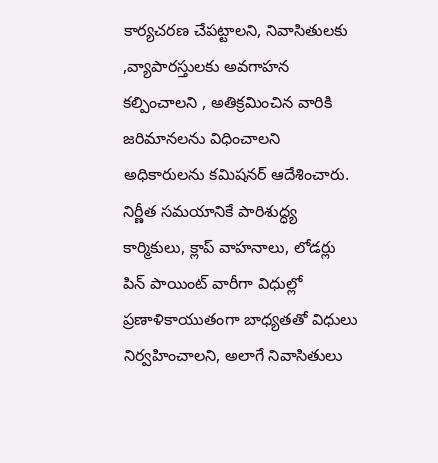కార్యచరణ చేపట్టాలని, నివాసితులకు ,వ్యాపారస్తులకు అవగాహన కల్పించాలని , అతిక్రమించిన వారికి జరిమానలను విధించాలని అధికారులను కమిషనర్ ఆదేశించారు. నిర్ణీత సమయానికే పారిశుద్ధ్య కార్మికులు, క్లాప్ వాహనాలు, లోడర్లు పిన్ పాయింట్ వారీగా విధుల్లో ప్రణాళికాయుతంగా బాధ్యతతో విధులు నిర్వహించాలని, అలాగే నివాసితులు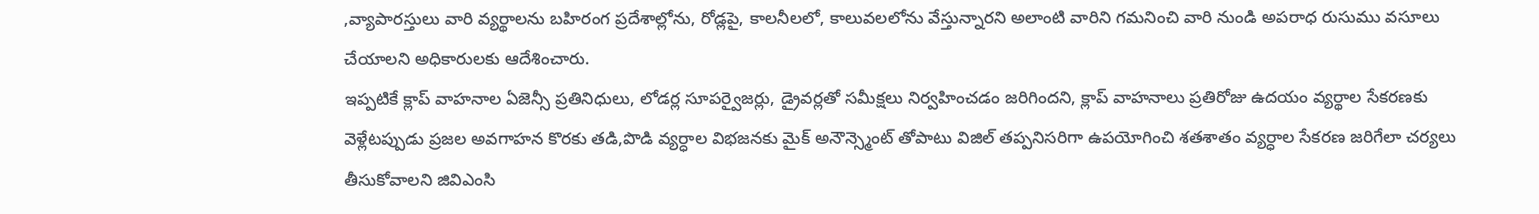,వ్యాపారస్తులు వారి వ్యర్థాలను బహిరంగ ప్రదేశాల్లోను, రోడ్లపై, కాలనీలలో, కాలువలలోను వేస్తున్నారని అలాంటి వారిని గమనించి వారి నుండి అపరాధ రుసుము వసూలు చేయాలని అధికారులకు ఆదేశించారు.
ఇప్పటికే క్లాప్ వాహనాల ఏజెన్సీ ప్రతినిధులు, లోడర్ల సూపర్వైజర్లు, డ్రైవర్లతో సమీక్షలు నిర్వహించడం జరిగిందని, క్లాప్ వాహనాలు ప్రతిరోజు ఉదయం వ్యర్థాల సేకరణకు వెళ్లేటప్పుడు ప్రజల అవగాహన కొరకు తడి,పొడి వ్యర్ధాల విభజనకు మైక్ అనౌన్స్మెంట్ తోపాటు విజిల్ తప్పనిసరిగా ఉపయోగించి శతశాతం వ్యర్ధాల సేకరణ జరిగేలా చర్యలు తీసుకోవాలని జివిఎంసి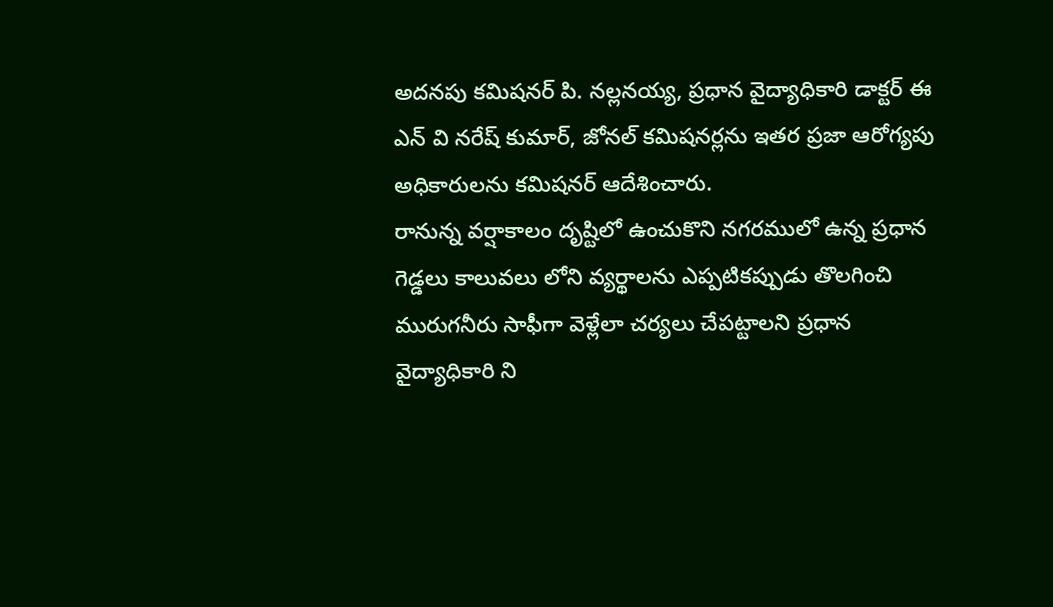అదనపు కమిషనర్ పి. నల్లనయ్య, ప్రధాన వైద్యాధికారి డాక్టర్ ఈ ఎన్ వి నరేష్ కుమార్, జోనల్ కమిషనర్లను ఇతర ప్రజా ఆరోగ్యపు అధికారులను కమిషనర్ ఆదేశించారు.
రానున్న వర్షాకాలం దృష్టిలో ఉంచుకొని నగరములో ఉన్న ప్రధాన గెడ్డలు కాలువలు లోని వ్యర్థాలను ఎప్పటికప్పుడు తొలగించి మురుగనీరు సాఫీగా వెళ్లేలా చర్యలు చేపట్టాలని ప్రధాన వైద్యాధికారి ని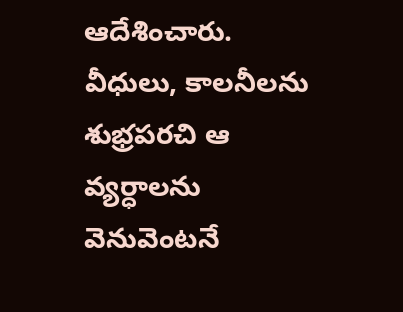ఆదేశించారు. వీధులు, కాలనీలను శుభ్రపరచి ఆ వ్యర్ధాలను వెనువెంటనే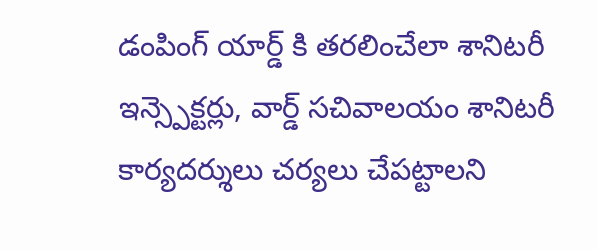డంపింగ్ యార్డ్ కి తరలించేలా శానిటరీ ఇన్స్పెక్టర్లు, వార్డ్ సచివాలయం శానిటరీ కార్యదర్శులు చర్యలు చేపట్టాలని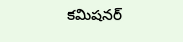కమిషనర్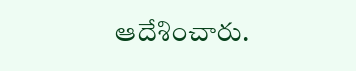ఆదేశించారు.